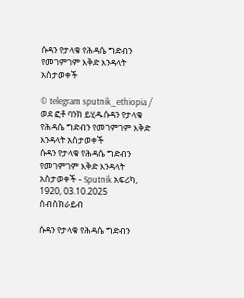ሱዳን የታላቁ የሕዳሴ ግድብን የመገምገም እቅድ እንዳላት አስታወቀች

© telegram sputnik_ethiopia / ወደ ፎቶ ባንክ ይሂዱሱዳን የታላቁ የሕዳሴ ግድብን የመገምገም እቅድ እንዳላት አስታወቀች
ሱዳን የታላቁ የሕዳሴ ግድብን የመገምገም እቅድ እንዳላት አስታወቀች - Sputnik አፍሪካ, 1920, 03.10.2025
ሰብስክራይብ

ሱዳን የታላቁ የሕዳሴ ግድብን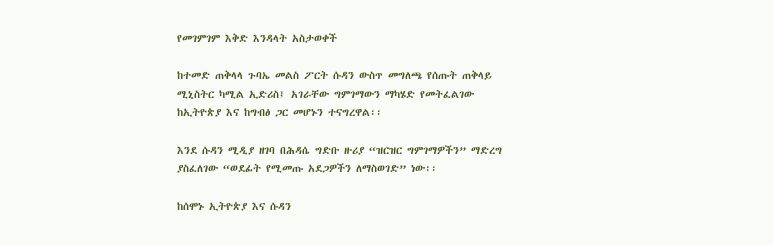የመገምገም እቅድ እንዳላት አስታወቀች

ከተመድ ጠቅላላ ጉባኤ መልስ ፖርት ሱዳን ውስጥ መግለጫ የሰጡት ጠቅላይ ሚኒስትር ካሚል ኢድሪስ፤ አገራቸው ግምገማውን ማካሄድ የመትፈልገው ከኢትዮጵያ እና ከግብፅ ጋር መሆኑን ተናግረዋል፡፡

እንደ ሱዳን ሚዲያ ዘገባ በሕዳሴ ግድቡ ዙሪያ “ዝርዝር ግምገማዎችን” ማድረግ ያስፈለገው “ወደፊት የሚመጡ አደጋዎችን ለማስወገድ” ነው፡፡

ከሰሞኑ ኢትዮጵያ እና ሱዳን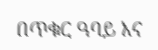በጥቁር ዓባይ እና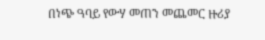በነጭ ዓባይ የውሃ መጠን መጨመር ዙሪያ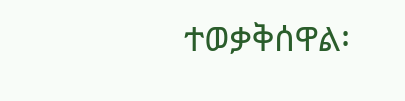ተወቃቅሰዋል፡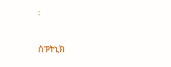፡

ስፑትኒክ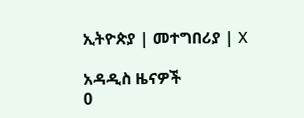ኢትዮጵያ | መተግበሪያ | X

አዳዲስ ዜናዎች
0